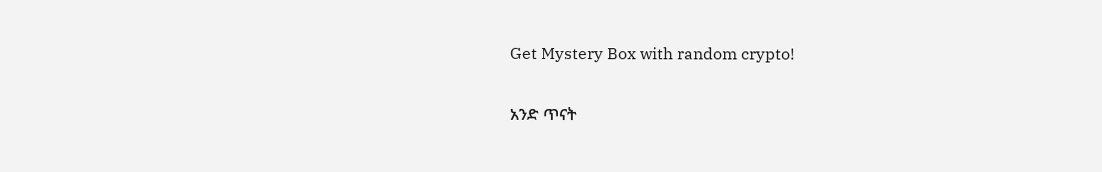Get Mystery Box with random crypto!

አንድ ጥናት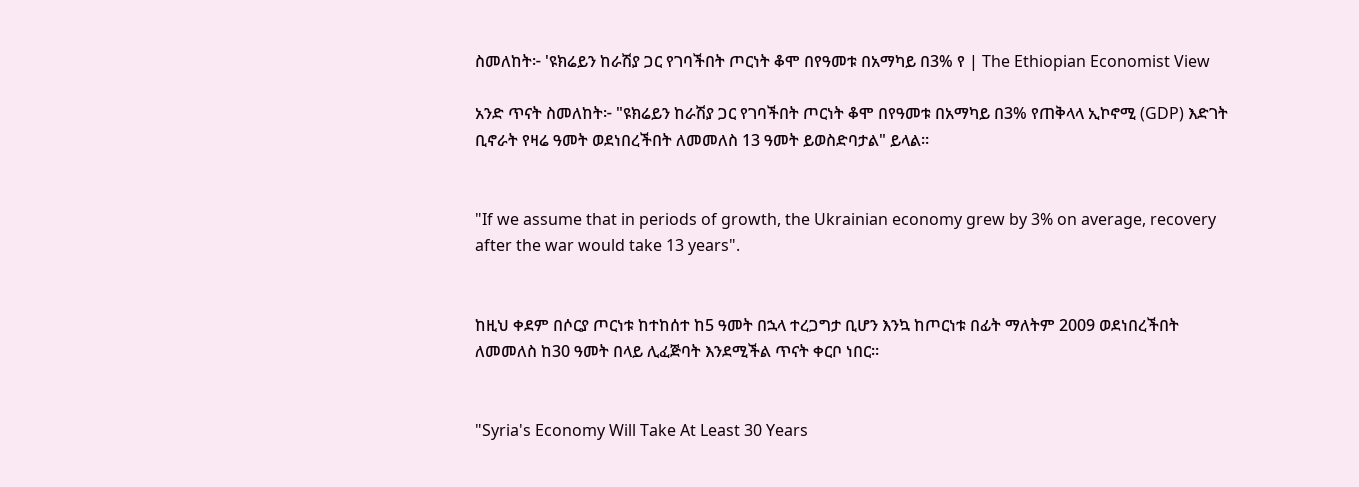ስመለከት፦ 'ዩክሬይን ከራሽያ ጋር የገባችበት ጦርነት ቆሞ በየዓመቱ በአማካይ በ3% የ | The Ethiopian Economist View

አንድ ጥናት ስመለከት፦ "ዩክሬይን ከራሽያ ጋር የገባችበት ጦርነት ቆሞ በየዓመቱ በአማካይ በ3% የጠቅላላ ኢኮኖሚ (GDP) እድገት ቢኖራት የዛሬ ዓመት ወደነበረችበት ለመመለስ 13 ዓመት ይወስድባታል" ይላል።


"If we assume that in periods of growth, the Ukrainian economy grew by 3% on average, recovery after the war would take 13 years".


ከዚህ ቀደም በሶርያ ጦርነቱ ከተከሰተ ከ5 ዓመት በኋላ ተረጋግታ ቢሆን እንኳ ከጦርነቱ በፊት ማለትም 2009 ወደነበረችበት ለመመለስ ከ30 ዓመት በላይ ሊፈጅባት እንደሚችል ጥናት ቀርቦ ነበር።


"Syria's Economy Will Take At Least 30 Years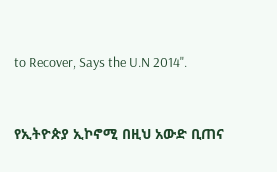to Recover, Says the U.N 2014".


የኢትዮጵያ ኢኮኖሚ በዚህ አውድ ቢጠና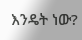እንዴት ነው?